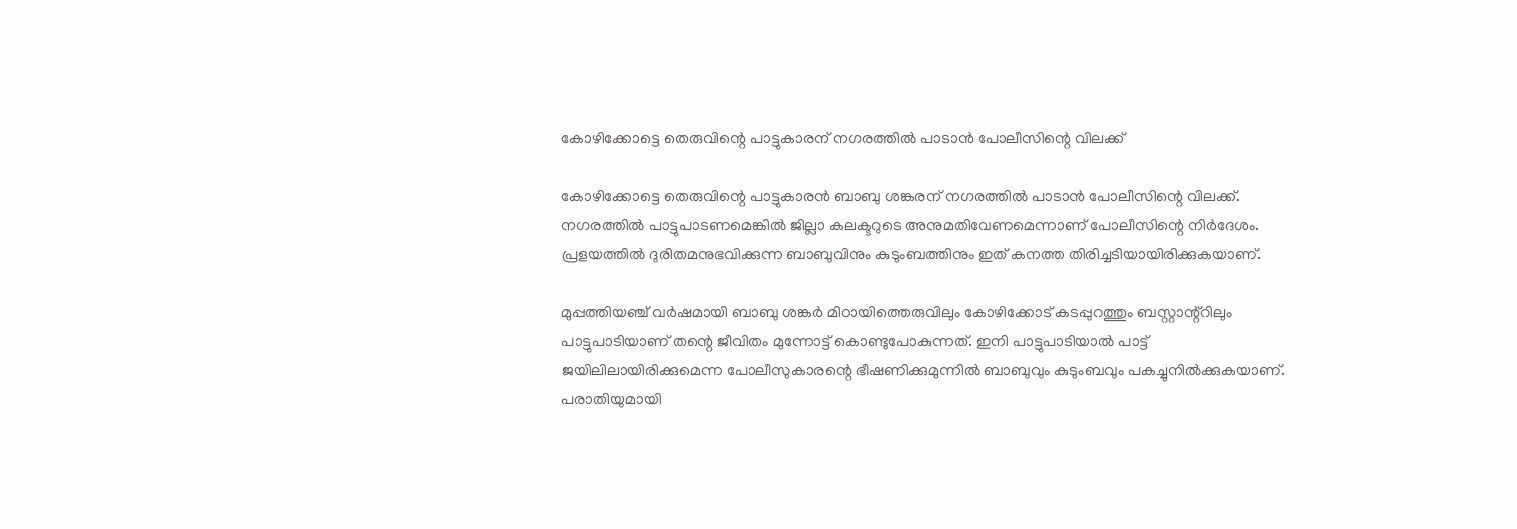കോഴിക്കോട്ടെ തെരുവിന്റെ പാട്ടുകാരന് നഗരത്തില്‍ പാടാന്‍ പോലീസിന്റെ വിലക്ക്

കോഴിക്കോട്ടെ തെരുവിന്റെ പാട്ടുകാരന്‍ ബാബു ശങ്കരന് നഗരത്തില്‍ പാടാന്‍ പോലീസിന്റെ വിലക്ക്. നഗരത്തില്‍ പാട്ടുപാടണമെങ്കില്‍ ജില്ലാ കലക്ടറുടെ അനുമതിവേണമെന്നാണ് പോലീസിന്റെ നിര്‍ദേശം. പ്രളയത്തില്‍ ദുരിതമനുഭവിക്കുന്ന ബാബുവിനും കുടുംബത്തിനും ഇത് കനത്ത തിരിച്ചടിയായിരിക്കുകയാണ്.

മുപ്പത്തിയഞ്ച് വര്‍ഷമായി ബാബു ശങ്കര്‍ മിഠായിത്തെരുവിലും കോഴിക്കോട് കടപ്പുറത്തും ബസ്റ്റാന്റ്‌റിലും പാട്ടുപാടിയാണ് തന്റെ ജീവിതം മുന്നോട്ട് കൊണ്ടുപോകുന്നത്. ഇനി പാട്ടുപാടിയാല്‍ പാട്ട് ജയിലിലായിരിക്കുമെന്ന പോലീസുകാരന്റെ ഭീഷണിക്കുമുന്നില്‍ ബാബുവും കുടുംബവും പകച്ചുനില്‍ക്കുകയാണ്. പരാതിയുമായി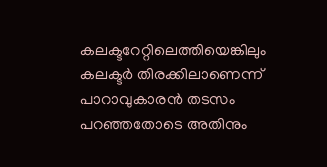കലക്ടറേറ്റിലെത്തിയെങ്കിലും കലക്ടര്‍ തിരക്കിലാണെന്ന് പാറാവുകാരന്‍ തടസം പറഞ്ഞതോടെ അതിനും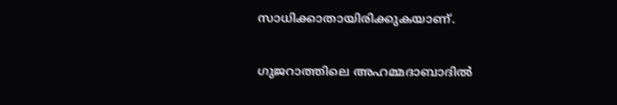സാധിക്കാതായിരിക്കുകയാണ്.

ഗുജറാത്തിലെ അഹമ്മദാബാദില്‍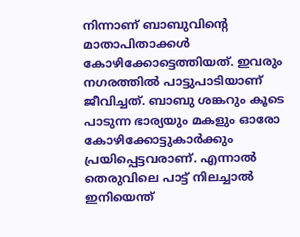നിന്നാണ് ബാബുവിന്റെ മാതാപിതാക്കള്‍ കോഴിക്കോട്ടെത്തിയത്. ഇവരും നഗരത്തില്‍ പാട്ടുപാടിയാണ് ജീവിച്ചത്. ബാബു ശങ്കറും കൂടെ പാടുന്ന ഭാര്യയും മകളും ഓരോ കോഴിക്കോട്ടുകാര്‍ക്കും പ്രയിപ്പെട്ടവരാണ്. എന്നാല്‍ തെരുവിലെ പാട്ട് നിലച്ചാല്‍ ഇനിയെന്ത്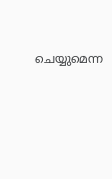ചെയ്യുമെന്ന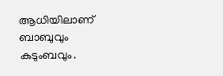ആധിയിലാണ് ബാബുവും കുടുംബവും.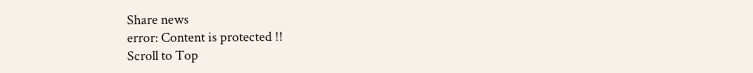Share news
error: Content is protected !!
Scroll to Top